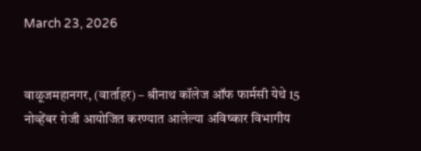March 23, 2026


वाळूजमहानगर, (वार्ताहर) – श्रीनाथ कॉलेज ऑफ फार्मसी येथे 15 नोव्हेंबर रोजी आयोजित करण्यात आलेल्या अविष्कार विभागीय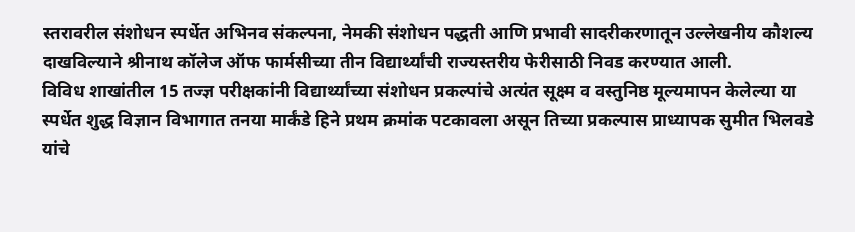स्तरावरील संशोधन स्पर्धेत अभिनव संकल्पना, नेमकी संशोधन पद्धती आणि प्रभावी सादरीकरणातून उल्लेखनीय कौशल्य दाखविल्याने श्रीनाथ कॉलेज ऑफ फार्मसीच्या तीन विद्यार्थ्यांची राज्यस्तरीय फेरीसाठी निवड करण्यात आली.
विविध शाखांतील 15 तज्ज्ञ परीक्षकांनी विद्यार्थ्यांच्या संशोधन प्रकल्पांचे अत्यंत सूक्ष्म व वस्तुनिष्ठ मूल्यमापन केलेल्या या स्पर्धेत शुद्ध विज्ञान विभागात तनया मार्कंडे हिने प्रथम क्रमांक पटकावला असून तिच्या प्रकल्पास प्राध्यापक सुमीत भिलवडे यांचे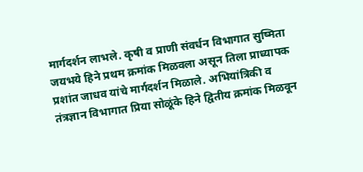मार्गदर्शन लाभले. कृषी व प्राणी संवर्धन विभागात सुष्मिता जयभये हिने प्रथम क्रमांक मिळवला असून तिला प्राध्यापक प्रशांत जाधव यांचे मार्गदर्शन मिळाले. अभियांत्रिकी व तंत्रज्ञान विभागात प्रिया सोळूंके हिने द्वितीय क्रमांक मिळवून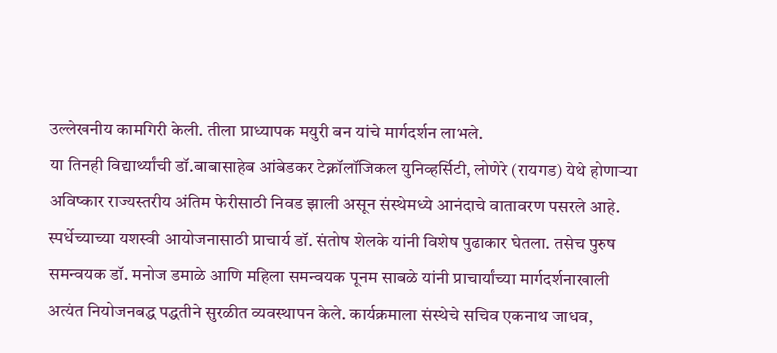उल्लेखनीय कामगिरी केली. तीला प्राध्यापक मयुरी बन यांचे मार्गदर्शन लाभले.
या तिनही विद्यार्थ्यांची डॉ.बाबासाहेब आंबेडकर टेक्नॉलॉजिकल युनिव्हर्सिटी, लोणेरे (रायगड) येथे होणाऱ्या अविष्कार राज्यस्तरीय अंतिम फेरीसाठी निवड झाली असून संस्थेमध्ये आनंदाचे वातावरण पसरले आहे.
स्पर्धेच्याच्या यशस्वी आयोजनासाठी प्राचार्य डॉ. संतोष शेलके यांनी विशेष पुढाकार घेतला. तसेच पुरुष समन्वयक डॉ. मनोज डमाळे आणि महिला समन्वयक पूनम साबळे यांनी प्राचार्यांच्या मार्गदर्शनाखाली अत्यंत नियोजनबद्ध पद्धतीने सुरळीत व्यवस्थापन केले. कार्यक्रमाला संस्थेचे सचिव एकनाथ जाधव,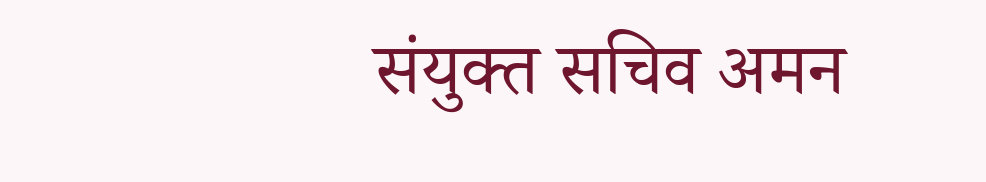संयुक्त सचिव अमन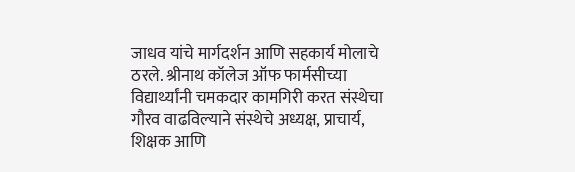जाधव यांचे मार्गदर्शन आणि सहकार्य मोलाचे ठरले. श्रीनाथ कॉलेज ऑफ फार्मसीच्या विद्यार्थ्यांनी चमकदार कामगिरी करत संस्थेचा गौरव वाढविल्याने संस्थेचे अध्यक्ष, प्राचार्य, शिक्षक आणि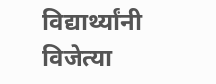विद्यार्थ्यांनी विजेत्या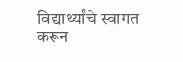विद्यार्थ्यांचे स्वागत करून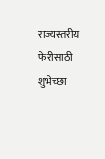राज्यस्तरीय फेरीसाठी शुभेच्छा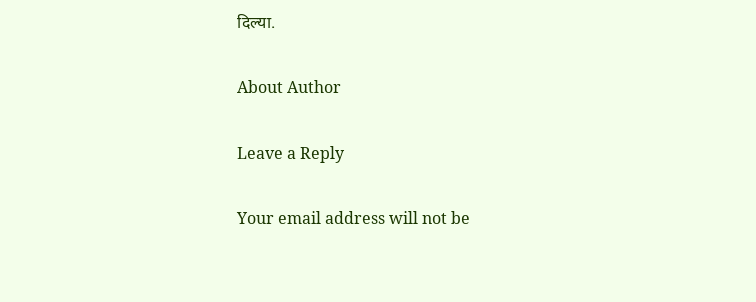दिल्या.

About Author

Leave a Reply

Your email address will not be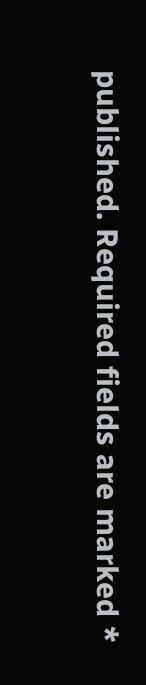published. Required fields are marked *